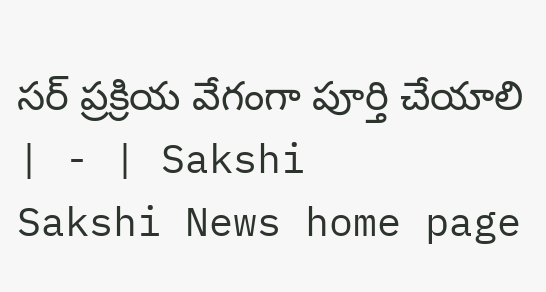సర్‌ ప్రక్రియ వేగంగా పూర్తి చేయాలి | - | Sakshi
Sakshi News home page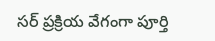సర్‌ ప్రక్రియ వేగంగా పూర్తి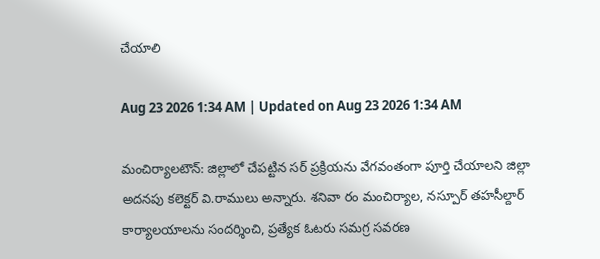చేయాలి

Aug 23 2026 1:34 AM | Updated on Aug 23 2026 1:34 AM

మంచిర్యాలటౌన్‌: జిల్లాలో చేపట్టిన సర్‌ ప్రక్రియను వేగవంతంగా పూర్తి చేయాలని జిల్లా అదనపు కలెక్టర్‌ వి.రాములు అన్నారు. శనివా రం మంచిర్యాల, నస్పూర్‌ తహసీల్దార్‌ కార్యాలయాలను సందర్శించి, ప్రత్యేక ఓటరు సమగ్ర సవరణ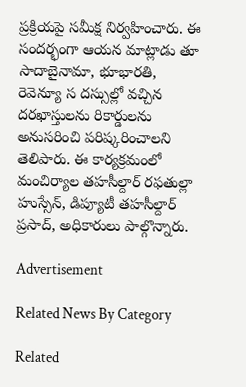ప్రక్రియపై సమీక్ష నిర్వహించారు. ఈ సందర్భంగా ఆయన మాట్లాడు తూ సాదాబైనామా, భూభారతి, రెవెన్యూ స దస్సుల్లో వచ్చిన దరఖాస్తులను రికార్డులను అనుసరించి పరిష్కరించాలని తెలిపారు. ఈ కార్యక్రమంలో మంచిర్యాల తహసీల్దార్‌ రఫతుల్లా హుస్సేన్‌, డిప్యూటీ తహసీల్దార్‌ ప్రసాద్‌, అధికారులు పాల్గొన్నారు.

Advertisement

Related News By Category

Related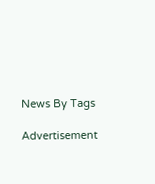News By Tags

Advertisement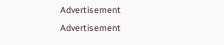Advertisement
Advertisement